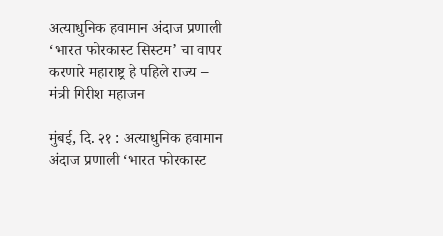अत्याधुनिक हवामान अंदाज प्रणाली ‘भारत फोरकास्ट सिस्टम’ चा वापर करणारे महाराष्ट्र हे पहिले राज्य – मंत्री गिरीश महाजन

मुंबई, दि. २१ : अत्याधुनिक हवामान अंदाज प्रणाली ‘भारत फोरकास्ट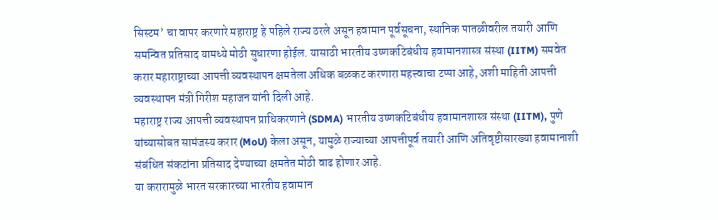सिस्टम’ चा वापर करणारे महाराष्ट्र हे पहिले राज्य ठरले असून हवामान पूर्वसूचना, स्थानिक पातळीवरील तयारी आणि समन्वित प्रतिसाद यामध्ये मोठी सुधारणा होईल. यासाठी भारतीय उष्णकटिबंधीय हवामानशास्त्र संस्था (IITM) समवेत करार महाराष्ट्राच्या आपत्ती व्यवस्थापन क्षमतेला अधिक बळकट करणारा महत्त्वाचा टप्पा आहे, अशी माहिती आपत्ती व्यवस्थापन मंत्री गिरीश महाजन यांनी दिली आहे.
महाराष्ट्र राज्य आपत्ती व्यवस्थापन प्राधिकरणाने (SDMA) भारतीय उष्णकटिबंधीय हवामानशास्त्र संस्था (IITM), पुणे यांच्यासोबत सामंजस्य करार (MoU) केला असून, यामुळे राज्याच्या आपत्तीपूर्व तयारी आणि अतिवृष्टीसारख्या हवामानाशी संबंधित संकटांना प्रतिसाद देण्याच्या क्षमतेत मोठी वाढ होणार आहे.
या करारामुळे भारत सरकारच्या भारतीय हवामान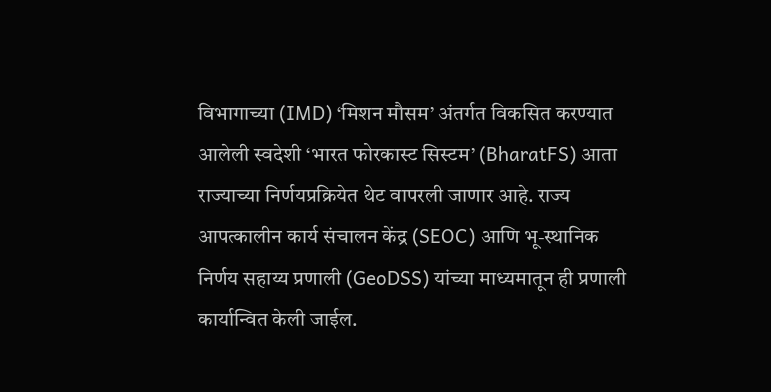विभागाच्या (IMD) ‘मिशन मौसम’ अंतर्गत विकसित करण्यात आलेली स्वदेशी ‘भारत फोरकास्ट सिस्टम’ (BharatFS) आता राज्याच्या निर्णयप्रक्रियेत थेट वापरली जाणार आहे. राज्य आपत्कालीन कार्य संचालन केंद्र (SEOC) आणि भू-स्थानिक निर्णय सहाय्य प्रणाली (GeoDSS) यांच्या माध्यमातून ही प्रणाली कार्यान्वित केली जाईल.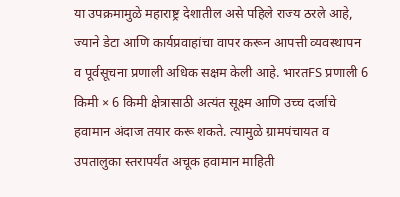या उपक्रमामुळे महाराष्ट्र देशातील असे पहिले राज्य ठरले आहे, ज्याने डेटा आणि कार्यप्रवाहांचा वापर करून आपत्ती व्यवस्थापन व पूर्वसूचना प्रणाली अधिक सक्षम केली आहे. भारतFS प्रणाली 6 किमी × 6 किमी क्षेत्रासाठी अत्यंत सूक्ष्म आणि उच्च दर्जाचे हवामान अंदाज तयार करू शकते. त्यामुळे ग्रामपंचायत व उपतालुका स्तरापर्यंत अचूक हवामान माहिती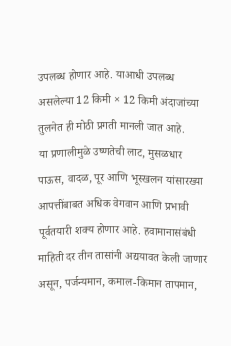उपलब्ध होणार आहे. याआधी उपलब्ध असलेल्या 12 किमी × 12 किमी अंदाजांच्या तुलनेत ही मोठी प्रगती मानली जात आहे.
या प्रणालीमुळे उष्णतेची लाट, मुसळधार पाऊस, वादळ, पूर आणि भूस्खलन यांसारख्या आपत्तींबाबत अधिक वेगवान आणि प्रभावी पूर्वतयारी शक्य होणार आहे. हवामानासंबंधी माहिती दर तीन तासांनी अद्ययावत केली जाणार असून, पर्जन्यमान, कमाल-किमान तापमान,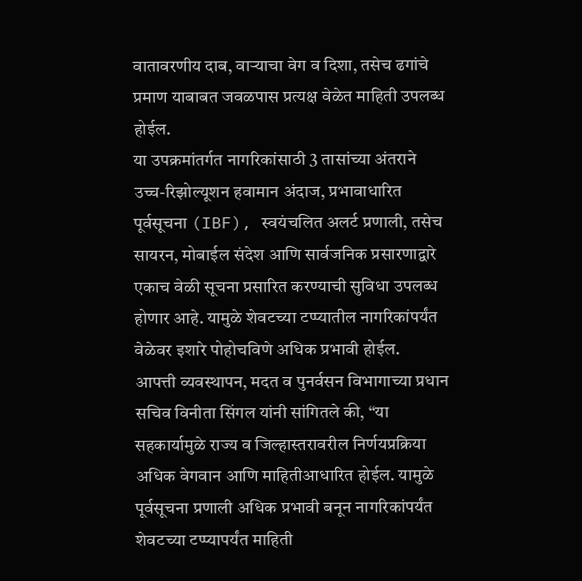वातावरणीय दाब, वाऱ्याचा वेग व दिशा, तसेच ढगांचे प्रमाण याबाबत जवळपास प्रत्यक्ष वेळेत माहिती उपलब्ध होईल.
या उपक्रमांतर्गत नागरिकांसाठी 3 तासांच्या अंतराने उच्च-रिझोल्यूशन हवामान अंदाज, प्रभावाधारित पूर्वसूचना (IBF), स्वयंचलित अलर्ट प्रणाली, तसेच सायरन, मोबाईल संदेश आणि सार्वजनिक प्रसारणाद्वारे एकाच वेळी सूचना प्रसारित करण्याची सुविधा उपलब्ध होणार आहे. यामुळे शेवटच्या टप्प्यातील नागरिकांपर्यंत वेळेवर इशारे पोहोचविणे अधिक प्रभावी होईल.
आपत्ती व्यवस्थापन, मदत व पुनर्वसन विभागाच्या प्रधान सचिव विनीता सिंगल यांनी सांगितले की, “या सहकार्यामुळे राज्य व जिल्हास्तरावरील निर्णयप्रक्रिया अधिक वेगवान आणि माहितीआधारित होईल. यामुळे पूर्वसूचना प्रणाली अधिक प्रभावी बनून नागरिकांपर्यंत शेवटच्या टप्प्यापर्यंत माहिती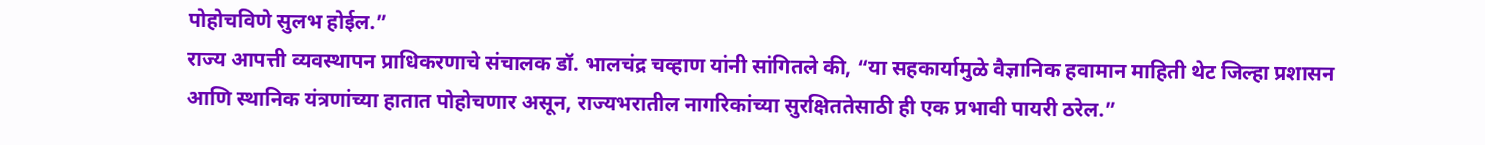पोहोचविणे सुलभ होईल.”
राज्य आपत्ती व्यवस्थापन प्राधिकरणाचे संचालक डॉ. भालचंद्र चव्हाण यांनी सांगितले की, “या सहकार्यामुळे वैज्ञानिक हवामान माहिती थेट जिल्हा प्रशासन आणि स्थानिक यंत्रणांच्या हातात पोहोचणार असून, राज्यभरातील नागरिकांच्या सुरक्षिततेसाठी ही एक प्रभावी पायरी ठरेल.”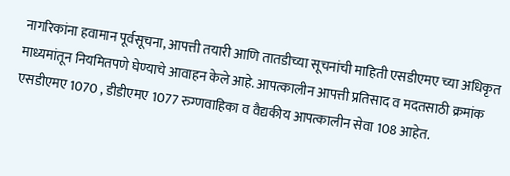नागरिकांना हवामान पूर्वसूचना, आपत्ती तयारी आणि तातडीच्या सूचनांची माहिती एसडीएमए च्या अधिकृत माध्यमांतून नियमितपणे घेण्याचे आवाहन केले आहे. आपत्कालीन आपत्ती प्रतिसाद व मदतसाठी क्रमांक एसडीएमए 1070 , डीडीएमए 1077 रुग्णवाहिका व वैद्यकीय आपत्कालीन सेवा 108 आहेत.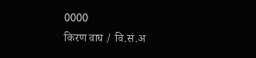0000
किरण वाघ / वि.सं.अ